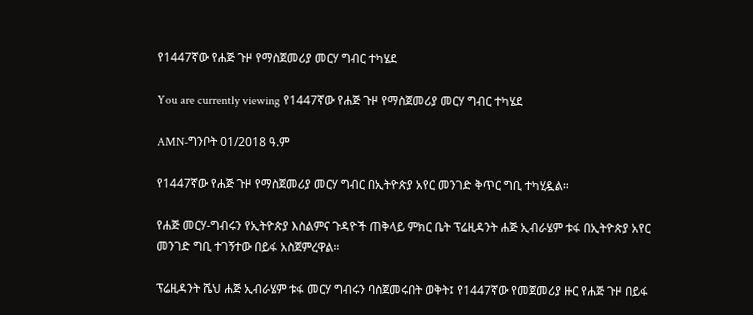የ1447ኛው የሐጅ ጉዞ የማስጀመሪያ መርሃ ግብር ተካሄደ

You are currently viewing የ1447ኛው የሐጅ ጉዞ የማስጀመሪያ መርሃ ግብር ተካሄደ

AMN-ግንቦት 01/2018 ዓ.ም

የ1447ኛው የሐጅ ጉዞ የማስጀመሪያ መርሃ ግብር በኢትዮጵያ አየር መንገድ ቅጥር ግቢ ተካሂዷል።

የሐጅ መርሃ-ግብሩን የኢትዮጵያ እስልምና ጉዳዮች ጠቅላይ ምክር ቤት ፕሬዚዳንት ሐጅ ኢብራሄም ቱፋ በኢትዮጵያ አየር መንገድ ግቢ ተገኝተው በይፋ አስጀምረዋል።

ፕሬዚዳንት ሼህ ሐጅ ኢብራሄም ቱፋ መርሃ ግብሩን ባስጀመሩበት ወቅት፤ የ1447ኛው የመጀመሪያ ዙር የሐጅ ጉዞ በይፋ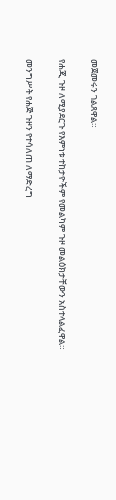መጀመሩን ገልጸዋል።

የሐጂ ጉዞ ለሚያደርጉ የእምነቱ ተከታዮችም የመልካም ጉዞ መልዕክታቸውን አስተላልፈዋል።

መንግሥት የሐጅ ጉዞን የተሳለጠ ለማድረግ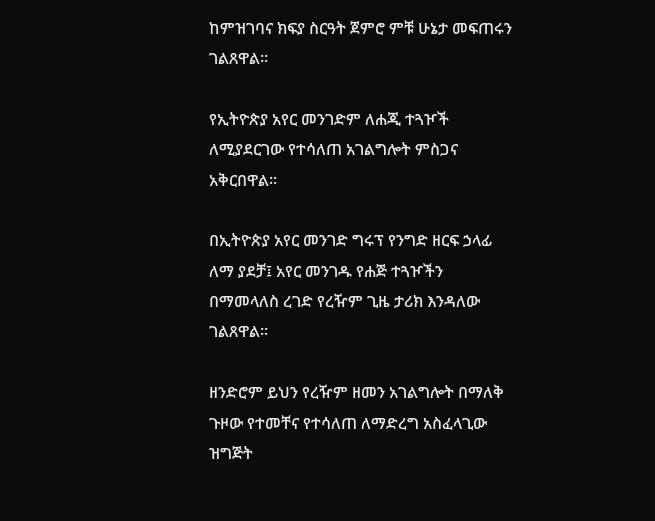ከምዝገባና ክፍያ ስርዓት ጀምሮ ምቹ ሁኔታ መፍጠሩን ገልጸዋል።

የኢትዮጵያ አየር መንገድም ለሐጂ ተጓዦች ለሚያደርገው የተሳለጠ አገልግሎት ምስጋና አቅርበዋል።

በኢትዮጵያ አየር መንገድ ግሩፕ የንግድ ዘርፍ ኃላፊ ለማ ያደቻ፤ አየር መንገዱ የሐጅ ተጓዦችን በማመላለስ ረገድ የረዥም ጊዜ ታሪክ እንዳለው ገልጸዋል።

ዘንድሮም ይህን የረዥም ዘመን አገልግሎት በማለቅ ጉዞው የተመቸና የተሳለጠ ለማድረግ አስፈላጊው ዝግጅት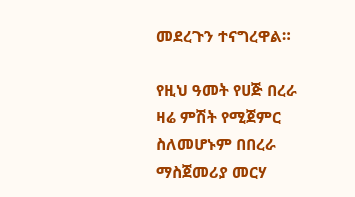መደረጉን ተናግረዋል።

የዚህ ዓመት የሀጅ በረራ ዛሬ ምሽት የሚጀምር ስለመሆኑም በበረራ ማስጀመሪያ መርሃ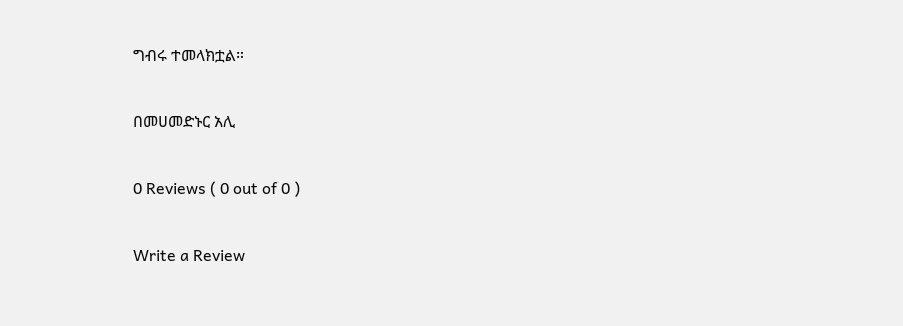ግብሩ ተመላክቷል።

በመሀመድኑር አሊ

0 Reviews ( 0 out of 0 )

Write a Review